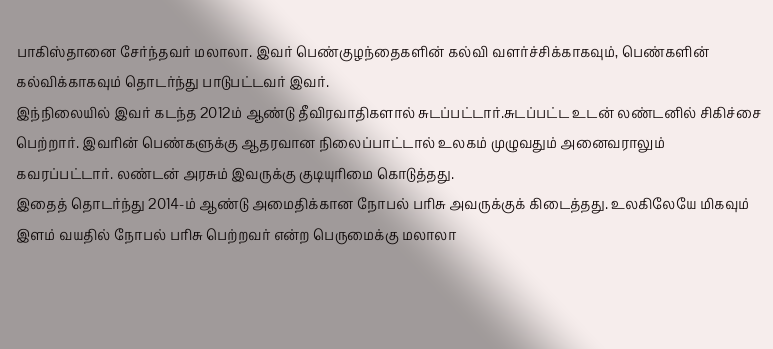பாகிஸ்தானை சேர்ந்தவர் மலாலா. இவர் பெண்குழந்தைகளின் கல்வி வளர்ச்சிக்காகவும், பெண்களின் கல்விக்காகவும் தொடர்ந்து பாடுபட்டவர் இவர்.
இந்நிலையில் இவர் கடந்த 2012ம் ஆண்டு தீவிரவாதிகளால் சுடப்பட்டார்.சுடப்பட்ட உடன் லண்டனில் சிகிச்சை பெற்றார். இவரின் பெண்களுக்கு ஆதரவான நிலைப்பாட்டால் உலகம் முழுவதும் அனைவராலும் கவரப்பட்டார். லண்டன் அரசும் இவருக்கு குடியுரிமை கொடுத்தது.
இதைத் தொடர்ந்து 2014-ம் ஆண்டு அமைதிக்கான நோபல் பரிசு அவருக்குக் கிடைத்தது. உலகிலேயே மிகவும் இளம் வயதில் நோபல் பரிசு பெற்றவர் என்ற பெருமைக்கு மலாலா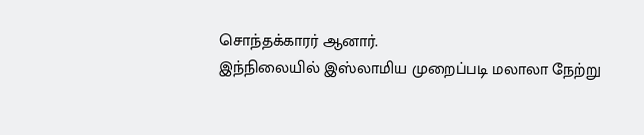சொந்தக்காரர் ஆனார்.
இந்நிலையில் இஸ்லாமிய முறைப்படி மலாலா நேற்று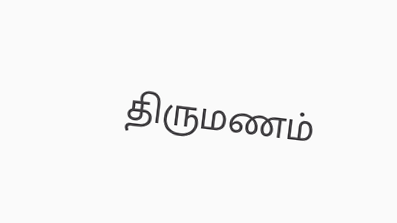திருமணம்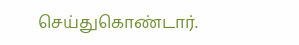செய்துகொண்டார்.